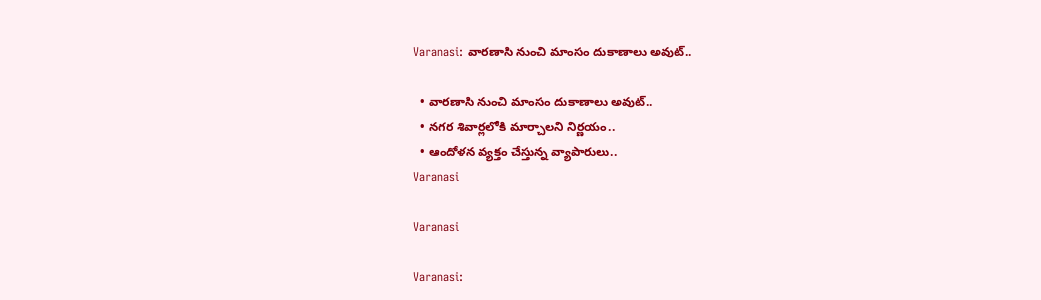Varanasi: వారణాసి నుంచి మాంసం దుకాణాలు అవుట్..

  • వారణాసి నుంచి మాంసం దుకాణాలు అవుట్..
  • నగర శివార్లలోకి మార్చాలని నిర్ణయం..
  • ఆందోళన వ్యక్తం చేస్తున్న వ్యాపారులు..
Varanasi

Varanasi

Varanasi: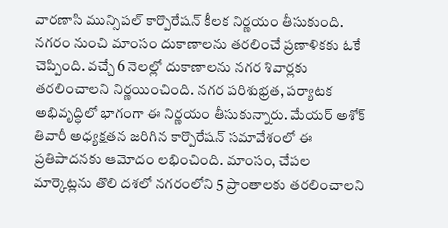వారణాసి మున్సిపల్ కార్పొరేషన్ కీలక నిర్ణయం తీసుకుంది. నగరం నుంచి మాంసం దుకాణాలను తరలించే ప్రణాళికకు ఓకే చెప్పింది. వచ్చే 6 నెలల్లో దుకాణాలను నగర శివార్లకు తరలించాలని నిర్ణయించింది. నగర పరిశుభ్రత, పర్యాటక అభివృద్ధిలో భాగంగా ఈ నిర్ణయం తీసుకున్నారు. మేయర్ అశోక్ తివారీ అధ్యక్షతన జరిగిన కార్పొరేషన్ సమావేశంలో ఈ ప్రతిపాదనకు ఆమోదం లభించింది. మాంసం, చేపల మార్కెట్లను తొలి దశలో నగరంలోని 5 ప్రాంతాలకు తరలించాలని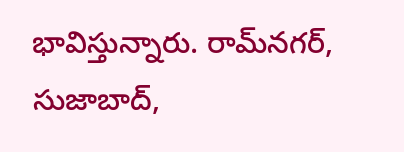భావిస్తున్నారు. రామ్‌నగర్, సుజాబాద్,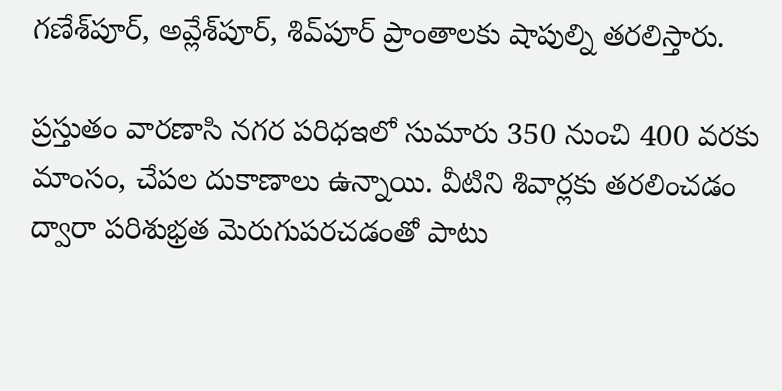గణేశ్‌పూర్, అవ్లేశ్‌పూర్, శివ్‌పూర్ ప్రాంతాలకు షాపుల్ని తరలిస్తారు.

ప్రస్తుతం వారణాసి నగర పరిధఇలో సుమారు 350 నుంచి 400 వరకు మాంసం, చేపల దుకాణాలు ఉన్నాయి. వీటిని శివార్లకు తరలించడం ద్వారా పరిశుభ్రత మెరుగుపరచడంతో పాటు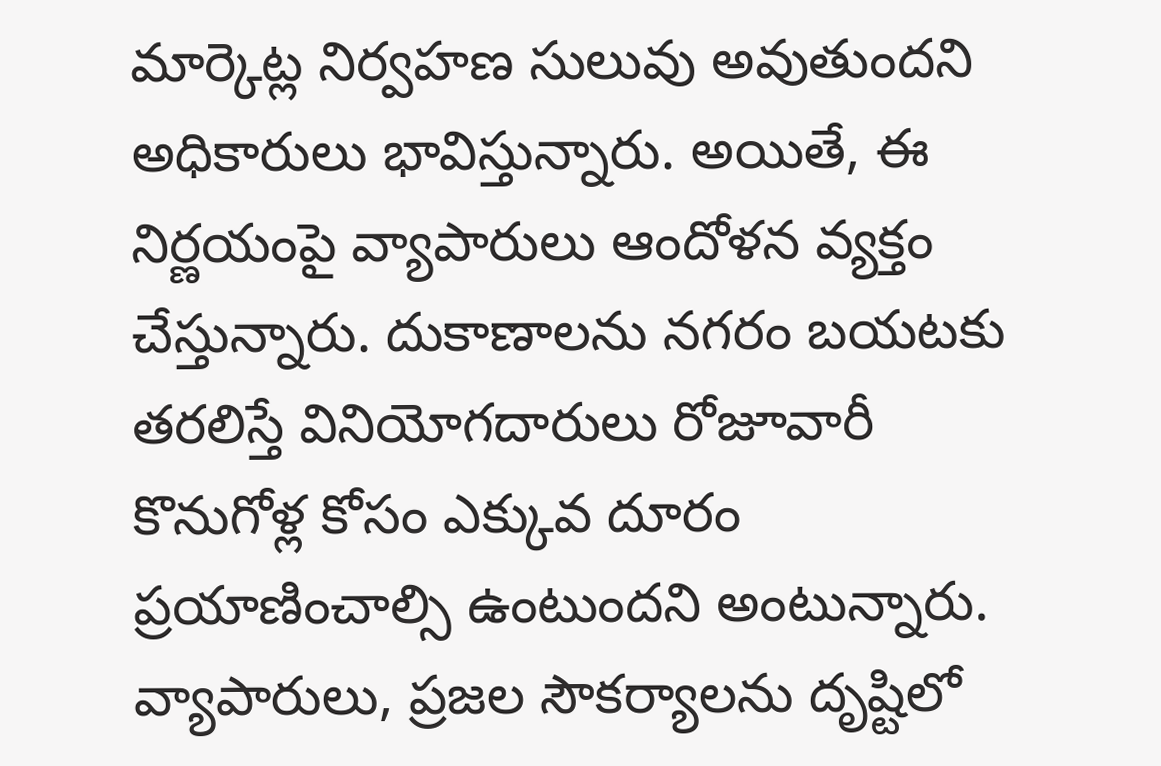మార్కెట్ల నిర్వహణ సులువు అవుతుందని అధికారులు భావిస్తున్నారు. అయితే, ఈ నిర్ణయంపై వ్యాపారులు ఆందోళన వ్యక్తం చేస్తున్నారు. దుకాణాలను నగరం బయటకు తరలిస్తే వినియోగదారులు రోజూవారీ కొనుగోళ్ల కోసం ఎక్కువ దూరం ప్రయాణించాల్సి ఉంటుందని అంటున్నారు. వ్యాపారులు, ప్రజల సౌకర్యాలను దృష్టిలో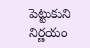పెట్టుకుని నిర్ణయం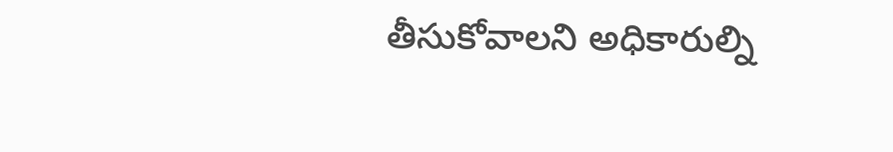తీసుకోవాలని అధికారుల్ని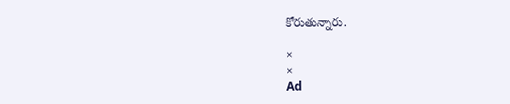కోరుతున్నారు.

×
×
Ad